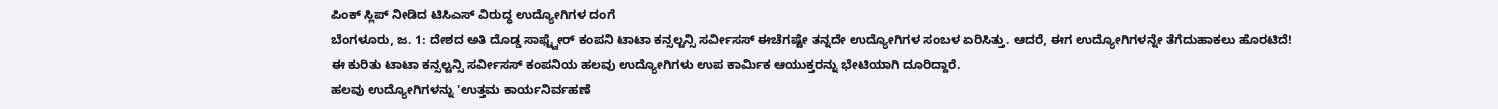ಪಿಂಕ್ ಸ್ಲಿಪ್ ನೀಡಿದ ಟಿಸಿಎಸ್ ವಿರುದ್ಧ ಉದ್ಯೋಗಿಗಳ ದಂಗೆ
ಬೆಂಗಳೂರು, ಜ. 1: ದೇಶದ ಅತಿ ದೊಡ್ಡ ಸಾಫ್ಟ್ವೇರ್ ಕಂಪನಿ ಟಾಟಾ ಕನ್ಸಲ್ಟನ್ಸಿ ಸರ್ವೀಸಸ್ ಈಚೆಗಷ್ಟೇ ತನ್ನದೇ ಉದ್ಯೋಗಿಗಳ ಸಂಬಳ ಏರಿಸಿತ್ತು. ಆದರೆ, ಈಗ ಉದ್ಯೋಗಿಗಳನ್ನೇ ತೆಗೆದುಹಾಕಲು ಹೊರಟಿದೆ!
ಈ ಕುರಿತು ಟಾಟಾ ಕನ್ಸಲ್ಟನ್ಸಿ ಸರ್ವೀಸಸ್ ಕಂಪನಿಯ ಹಲವು ಉದ್ಯೋಗಿಗಳು ಉಪ ಕಾರ್ಮಿಕ ಆಯುಕ್ತರನ್ನು ಭೇಟಿಯಾಗಿ ದೂರಿದ್ದಾರೆ.
ಹಲವು ಉದ್ಯೋಗಿಗಳನ್ನು 'ಉತ್ತಮ ಕಾರ್ಯನಿರ್ವಹಣೆ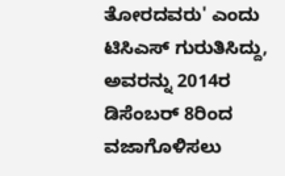ತೋರದವರು' ಎಂದು ಟಿಸಿಎಸ್ ಗುರುತಿಸಿದ್ದು, ಅವರನ್ನು 2014ರ ಡಿಸೆಂಬರ್ 8ರಿಂದ ವಜಾಗೊಳಿಸಲು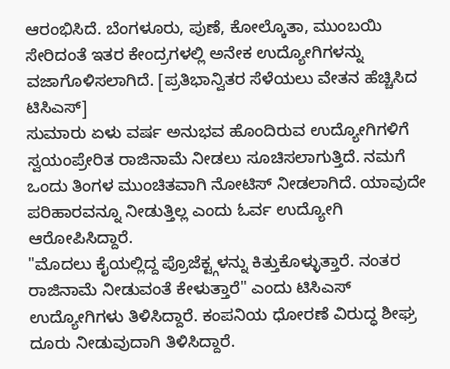ಆರಂಭಿಸಿದೆ. ಬೆಂಗಳೂರು, ಪುಣೆ, ಕೋಲ್ಕೊತಾ, ಮುಂಬಯಿ ಸೇರಿದಂತೆ ಇತರ ಕೇಂದ್ರಗಳಲ್ಲಿ ಅನೇಕ ಉದ್ಯೋಗಿಗಳನ್ನು ವಜಾಗೊಳಿಸಲಾಗಿದೆ. [ಪ್ರತಿಭಾನ್ವಿತರ ಸೆಳೆಯಲು ವೇತನ ಹೆಚ್ಚಿಸಿದ ಟಿಸಿಎಸ್]
ಸುಮಾರು ಏಳು ವರ್ಷ ಅನುಭವ ಹೊಂದಿರುವ ಉದ್ಯೋಗಿಗಳಿಗೆ ಸ್ವಯಂಪ್ರೇರಿತ ರಾಜಿನಾಮೆ ನೀಡಲು ಸೂಚಿಸಲಾಗುತ್ತಿದೆ. ನಮಗೆ ಒಂದು ತಿಂಗಳ ಮುಂಚಿತವಾಗಿ ನೋಟಿಸ್ ನೀಡಲಾಗಿದೆ. ಯಾವುದೇ ಪರಿಹಾರವನ್ನೂ ನೀಡುತ್ತಿಲ್ಲ ಎಂದು ಓರ್ವ ಉದ್ಯೋಗಿ ಆರೋಪಿಸಿದ್ದಾರೆ.
"ಮೊದಲು ಕೈಯಲ್ಲಿದ್ದ ಪ್ರೊಜೆಕ್ಟ್ಗಳನ್ನು ಕಿತ್ತುಕೊಳ್ಳುತ್ತಾರೆ. ನಂತರ ರಾಜಿನಾಮೆ ನೀಡುವಂತೆ ಕೇಳುತ್ತಾರೆ" ಎಂದು ಟಿಸಿಎಸ್ ಉದ್ಯೋಗಿಗಳು ತಿಳಿಸಿದ್ದಾರೆ. ಕಂಪನಿಯ ಧೋರಣೆ ವಿರುದ್ಧ ಶೀಘ್ರ ದೂರು ನೀಡುವುದಾಗಿ ತಿಳಿಸಿದ್ದಾರೆ.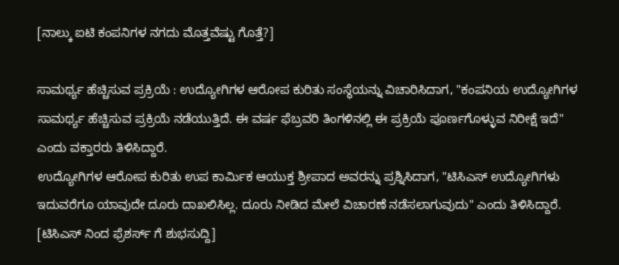[ನಾಲ್ಕು ಐಟಿ ಕಂಪನಿಗಳ ನಗದು ಮೊತ್ತವೆಷ್ಟು ಗೊತ್ತೆ?]

ಸಾಮರ್ಥ್ಯ ಹೆಚ್ಚಿಸುವ ಪ್ರಕ್ರಿಯೆ : ಉದ್ಯೋಗಿಗಳ ಆರೋಪ ಕುರಿತು ಸಂಸ್ಥೆಯನ್ನು ವಿಚಾರಿಸಿದಾಗ, "ಕಂಪನಿಯ ಉದ್ಯೋಗಿಗಳ ಸಾಮರ್ಥ್ಯ ಹೆಚ್ಚಿಸುವ ಪ್ರಕ್ರಿಯೆ ನಡೆಯುತ್ತಿದೆ. ಈ ವರ್ಷ ಫೆಬ್ರವರಿ ತಿಂಗಳಿನಲ್ಲಿ ಈ ಪ್ರಕ್ರಿಯೆ ಪೂರ್ಣಗೊಳ್ಳುವ ನಿರೀಕ್ಷೆ ಇದೆ" ಎಂದು ವಕ್ತಾರರು ತಿಳಿಸಿದ್ದಾರೆ.
ಉದ್ಯೋಗಿಗಳ ಆರೋಪ ಕುರಿತು ಉಪ ಕಾರ್ಮಿಕ ಆಯುಕ್ತ ಶ್ರೀಪಾದ ಅವರನ್ನು ಪ್ರಶ್ನಿಸಿದಾಗ, "ಟಿಸಿಎಸ್ ಉದ್ಯೋಗಿಗಳು ಇದುವರೆಗೂ ಯಾವುದೇ ದೂರು ದಾಖಲಿಸಿಲ್ಲ. ದೂರು ನೀಡಿದ ಮೇಲೆ ವಿಚಾರಣೆ ನಡೆಸಲಾಗುವುದು" ಎಂದು ತಿಳಿಸಿದ್ದಾರೆ. [ಟಿಸಿಎಸ್ ನಿಂದ ಫ್ರೆಶರ್ಸ್ ಗೆ ಶುಭಸುದ್ದಿ]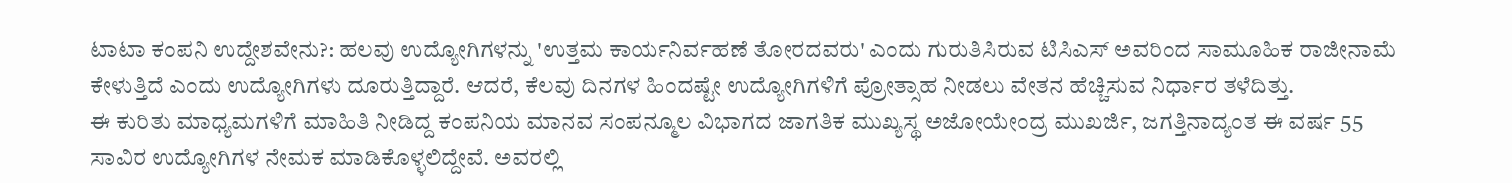ಟಾಟಾ ಕಂಪನಿ ಉದ್ದೇಶವೇನು?: ಹಲವು ಉದ್ಯೋಗಿಗಳನ್ನು 'ಉತ್ತಮ ಕಾರ್ಯನಿರ್ವಹಣೆ ತೋರದವರು' ಎಂದು ಗುರುತಿಸಿರುವ ಟಿಸಿಎಸ್ ಅವರಿಂದ ಸಾಮೂಹಿಕ ರಾಜೀನಾಮೆ ಕೇಳುತ್ತಿದೆ ಎಂದು ಉದ್ಯೋಗಿಗಳು ದೂರುತ್ತಿದ್ದಾರೆ. ಆದರೆ, ಕೆಲವು ದಿನಗಳ ಹಿಂದಷ್ಟೇ ಉದ್ಯೋಗಿಗಳಿಗೆ ಪ್ರೋತ್ಸಾಹ ನೀಡಲು ವೇತನ ಹೆಚ್ಚಿಸುವ ನಿರ್ಧಾರ ತಳೆದಿತ್ತು.
ಈ ಕುರಿತು ಮಾಧ್ಯಮಗಳಿಗೆ ಮಾಹಿತಿ ನೀಡಿದ್ದ ಕಂಪನಿಯ ಮಾನವ ಸಂಪನ್ಮೂಲ ವಿಭಾಗದ ಜಾಗತಿಕ ಮುಖ್ಯಸ್ಥ ಅಜೋಯೇಂದ್ರ ಮುಖರ್ಜಿ, ಜಗತ್ತಿನಾದ್ಯಂತ ಈ ವರ್ಷ 55 ಸಾವಿರ ಉದ್ಯೋಗಿಗಳ ನೇಮಕ ಮಾಡಿಕೊಳ್ಳಲಿದ್ದೇವೆ. ಅವರಲ್ಲಿ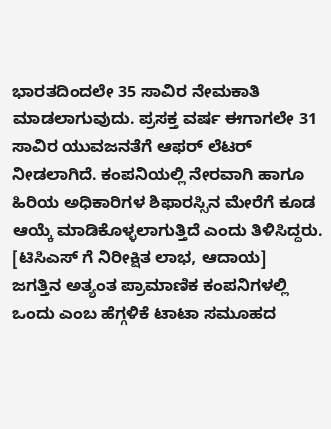ಭಾರತದಿಂದಲೇ 35 ಸಾವಿರ ನೇಮಕಾತಿ ಮಾಡಲಾಗುವುದು. ಪ್ರಸಕ್ತ ವರ್ಷ ಈಗಾಗಲೇ 31 ಸಾವಿರ ಯುವಜನತೆಗೆ ಆಫರ್ ಲೆಟರ್ ನೀಡಲಾಗಿದೆ. ಕಂಪನಿಯಲ್ಲಿ ನೇರವಾಗಿ ಹಾಗೂ ಹಿರಿಯ ಅಧಿಕಾರಿಗಳ ಶಿಫಾರಸ್ಸಿನ ಮೇರೆಗೆ ಕೂಡ ಆಯ್ಕೆ ಮಾಡಿಕೊಳ್ಳಲಾಗುತ್ತಿದೆ ಎಂದು ತಿಳಿಸಿದ್ದರು. [ಟಿಸಿಎಸ್ ಗೆ ನಿರೀಕ್ಷಿತ ಲಾಭ, ಆದಾಯ]
ಜಗತ್ತಿನ ಅತ್ಯಂತ ಪ್ರಾಮಾಣಿಕ ಕಂಪನಿಗಳಲ್ಲಿ ಒಂದು ಎಂಬ ಹೆಗ್ಗಳಿಕೆ ಟಾಟಾ ಸಮೂಹದ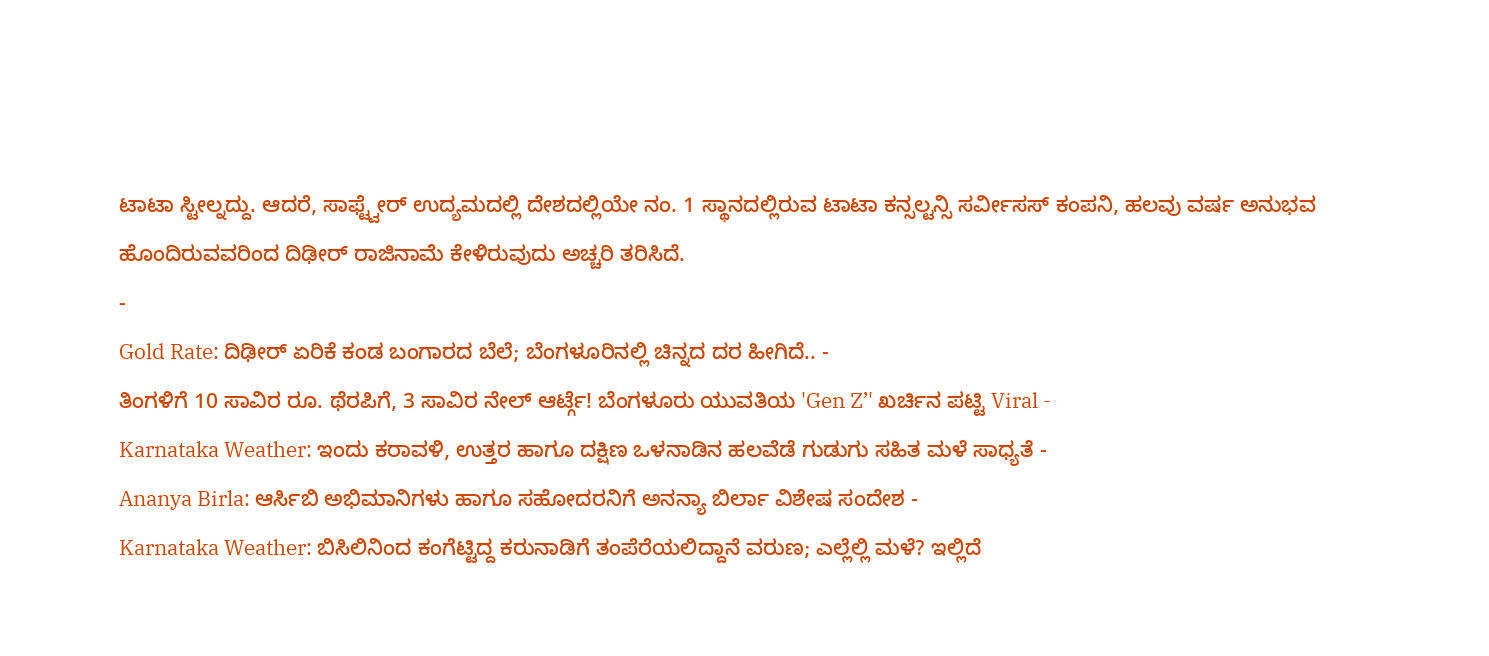ಟಾಟಾ ಸ್ಟೀಲ್ನದ್ದು. ಆದರೆ, ಸಾಫ್ಟ್ವೇರ್ ಉದ್ಯಮದಲ್ಲಿ ದೇಶದಲ್ಲಿಯೇ ನಂ. 1 ಸ್ಥಾನದಲ್ಲಿರುವ ಟಾಟಾ ಕನ್ಸಲ್ಟನ್ಸಿ ಸರ್ವೀಸಸ್ ಕಂಪನಿ, ಹಲವು ವರ್ಷ ಅನುಭವ ಹೊಂದಿರುವವರಿಂದ ದಿಢೀರ್ ರಾಜಿನಾಮೆ ಕೇಳಿರುವುದು ಅಚ್ಚರಿ ತರಿಸಿದೆ.
-
Gold Rate: ದಿಢೀರ್ ಏರಿಕೆ ಕಂಡ ಬಂಗಾರದ ಬೆಲೆ; ಬೆಂಗಳೂರಿನಲ್ಲಿ ಚಿನ್ನದ ದರ ಹೀಗಿದೆ.. -
ತಿಂಗಳಿಗೆ 10 ಸಾವಿರ ರೂ. ಥೆರಪಿಗೆ, 3 ಸಾವಿರ ನೇಲ್ ಆರ್ಟ್ಗೆ! ಬೆಂಗಳೂರು ಯುವತಿಯ 'Gen Z’' ಖರ್ಚಿನ ಪಟ್ಟಿ Viral -
Karnataka Weather: ಇಂದು ಕರಾವಳಿ, ಉತ್ತರ ಹಾಗೂ ದಕ್ಷಿಣ ಒಳನಾಡಿನ ಹಲವೆಡೆ ಗುಡುಗು ಸಹಿತ ಮಳೆ ಸಾಧ್ಯತೆ -
Ananya Birla: ಆರ್ಸಿಬಿ ಅಭಿಮಾನಿಗಳು ಹಾಗೂ ಸಹೋದರನಿಗೆ ಅನನ್ಯಾ ಬಿರ್ಲಾ ವಿಶೇಷ ಸಂದೇಶ -
Karnataka Weather: ಬಿಸಿಲಿನಿಂದ ಕಂಗೆಟ್ಟಿದ್ದ ಕರುನಾಡಿಗೆ ತಂಪೆರೆಯಲಿದ್ದಾನೆ ವರುಣ; ಎಲ್ಲೆಲ್ಲಿ ಮಳೆ? ಇಲ್ಲಿದೆ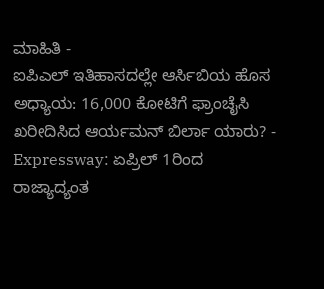ಮಾಹಿತಿ -
ಐಪಿಎಲ್ ಇತಿಹಾಸದಲ್ಲೇ ಆರ್ಸಿಬಿಯ ಹೊಸ ಅಧ್ಯಾಯ: 16,000 ಕೋಟಿಗೆ ಫ್ರಾಂಚೈಸಿ ಖರೀದಿಸಿದ ಆರ್ಯಮನ್ ಬಿರ್ಲಾ ಯಾರು? -
Expressway: ಏಪ್ರಿಲ್ 1ರಿಂದ ರಾಜ್ಯಾದ್ಯಂತ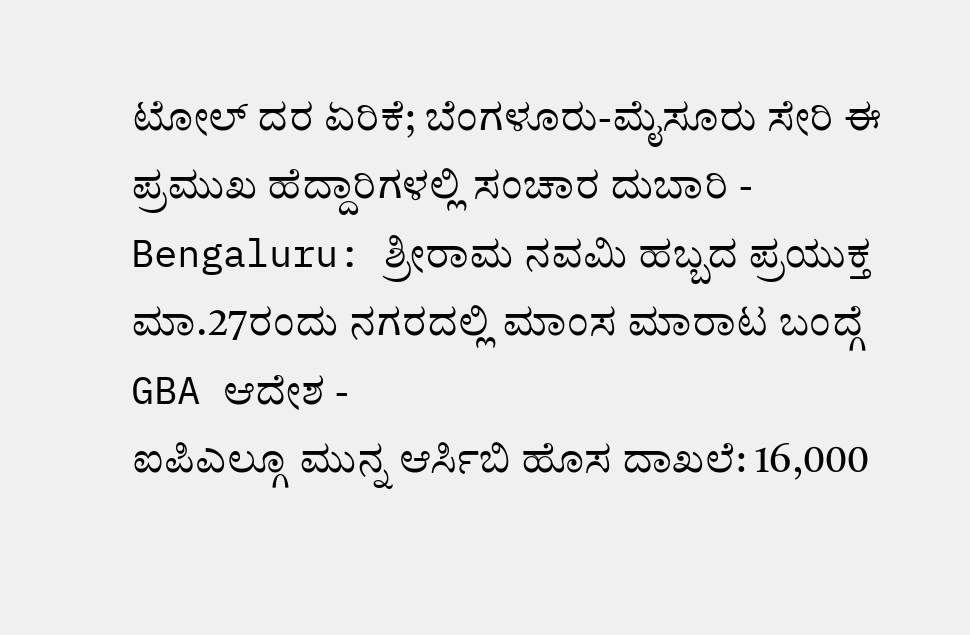ಟೋಲ್ ದರ ಏರಿಕೆ; ಬೆಂಗಳೂರು-ಮೈಸೂರು ಸೇರಿ ಈ ಪ್ರಮುಖ ಹೆದ್ದಾರಿಗಳಲ್ಲಿ ಸಂಚಾರ ದುಬಾರಿ -
Bengaluru: ಶ್ರೀರಾಮ ನವಮಿ ಹಬ್ಬದ ಪ್ರಯುಕ್ತ ಮಾ.27ರಂದು ನಗರದಲ್ಲಿ ಮಾಂಸ ಮಾರಾಟ ಬಂದ್ಗೆ GBA ಆದೇಶ -
ಐಪಿಎಲ್ಗೂ ಮುನ್ನ ಆರ್ಸಿಬಿ ಹೊಸ ದಾಖಲೆ: 16,000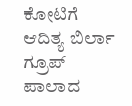ಕೋಟಿಗೆ ಆದಿತ್ಯ ಬಿರ್ಲಾ ಗ್ರೂಪ್ ಪಾಲಾದ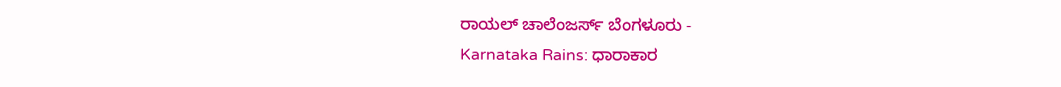ರಾಯಲ್ ಚಾಲೆಂಜರ್ಸ್ ಬೆಂಗಳೂರು -
Karnataka Rains: ಧಾರಾಕಾರ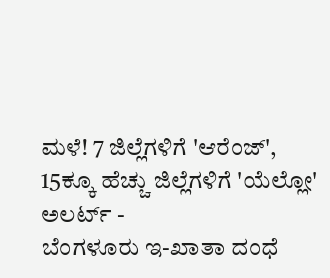ಮಳೆ! 7 ಜಿಲ್ಲೆಗಳಿಗೆ 'ಆರೆಂಜ್', 15ಕ್ಕೂ ಹೆಚ್ಚು ಜಿಲ್ಲೆಗಳಿಗೆ 'ಯೆಲ್ಲೋ' ಅಲರ್ಟ್ -
ಬೆಂಗಳೂರು ಇ-ಖಾತಾ ದಂಧೆ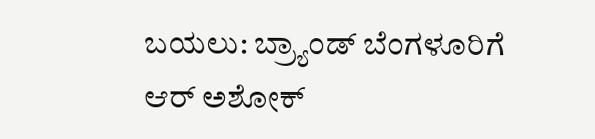ಬಯಲು: ಬ್ರ್ಯಾಂಡ್ ಬೆಂಗಳೂರಿಗೆ ಆರ್ ಅಶೋಕ್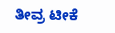ತೀವ್ರ ಟೀಕೆ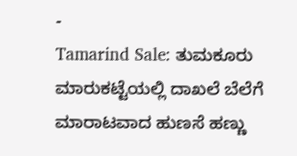-
Tamarind Sale: ತುಮಕೂರು ಮಾರುಕಟ್ಟೆಯಲ್ಲಿ ದಾಖಲೆ ಬೆಲೆಗೆ ಮಾರಾಟವಾದ ಹುಣಸೆ ಹಣ್ಣು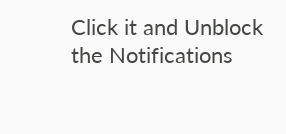Click it and Unblock the Notifications